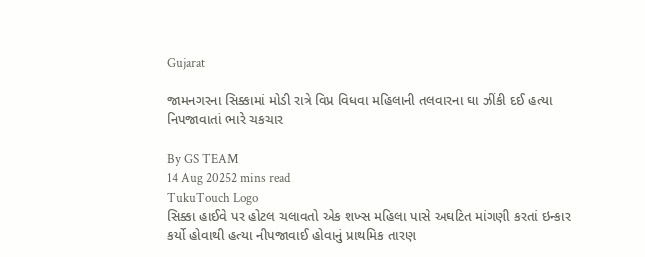Gujarat

જામનગરના સિક્કામાં મોડી રાત્રે વિપ્ર વિધવા મહિલાની તલવારના ઘા ઝીંકી દઈ હત્યા નિપજાવાતાં ભારે ચકચાર

By GS TEAM
14 Aug 20252 mins read
TukuTouch Logo
સિક્કા હાઈવે પર હોટલ ચલાવતો એક શખ્સ મહિલા પાસે અઘટિત માંગણી કરતાં ઇન્કાર કર્યો હોવાથી હત્યા નીપજાવાઈ હોવાનું પ્રાથમિક તારણ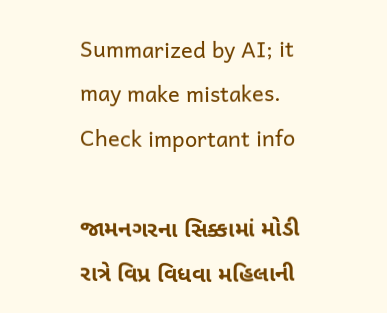Summarized by AI; it may make mistakes. Check important info

જામનગરના સિક્કામાં મોડી રાત્રે વિપ્ર વિધવા મહિલાની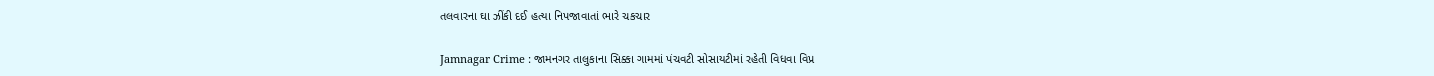તલવારના ઘા ઝીંકી દઈ હત્યા નિપજાવાતાં ભારે ચકચાર

Jamnagar Crime : જામનગર તાલુકાના સિક્કા ગામમાં પંચવટી સોસાયટીમાં રહેતી વિધવા વિપ્ર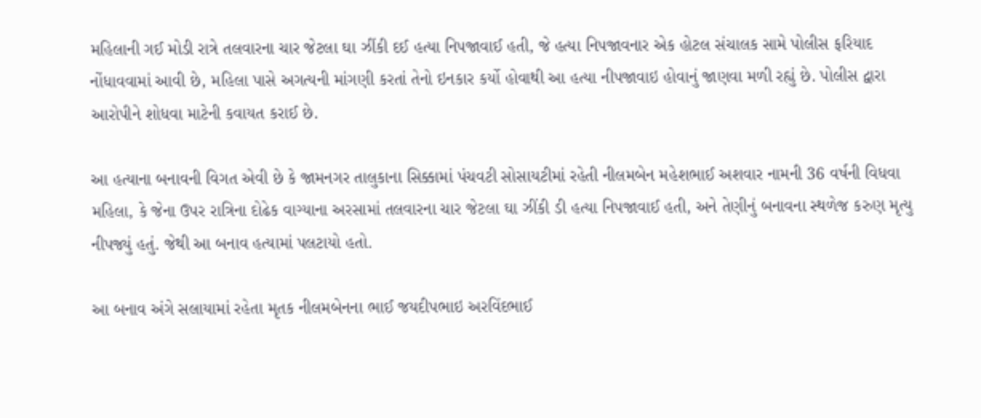મહિલાની ગઈ મોડી રાત્રે તલવારના ચાર જેટલા ઘા ઝીંકી દઈ હત્યા નિપજાવાઈ હતી, જે હત્યા નિપજાવનાર એક હોટલ સંચાલક સામે પોલીસ ફરિયાદ નોંધાવવામાં આવી છે, મહિલા પાસે અગત્યની માંગણી કરતાં તેનો ઇનકાર કર્યો હોવાથી આ હત્યા નીપજાવાઇ હોવાનું જાણવા મળી રહ્યું છે. પોલીસ દ્વારા આરોપીને શોધવા માટેની કવાયત કરાઈ છે.

આ હત્યાના બનાવની વિગત એવી છે કે જામનગર તાલુકાના સિક્કામાં પંચવટી સોસાયટીમાં રહેતી નીલમબેન મહેશભાઈ અશવાર નામની 36 વર્ષની વિધવા મહિલા, કે જેના ઉપર રાત્રિના દોઢેક વાગ્યાના અરસામાં તલવારના ચાર જેટલા ઘા ઝીંકી ડી હત્યા નિપજાવાઈ હતી, અને તેણીનું બનાવના સ્થળેજ કરુણ મૃત્યુ નીપજ્યું હતું. જેથી આ બનાવ હત્યામાં પલટાયો હતો.

આ બનાવ અંગે સલાયામાં રહેતા મૃતક નીલમબેનના ભાઈ જયદીપભાઇ અરવિંદભાઈ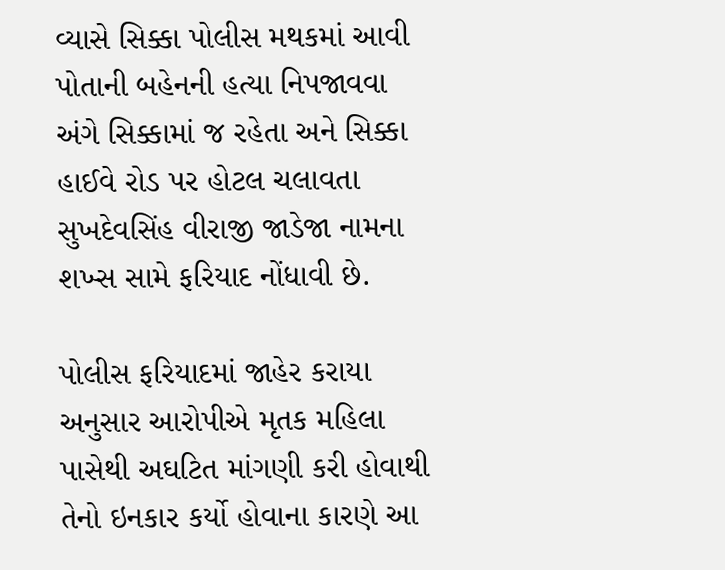વ્યાસે સિક્કા પોલીસ મથકમાં આવી પોતાની બહેનની હત્યા નિપજાવવા અંગે સિક્કામાં જ રહેતા અને સિક્કા હાઈવે રોડ પર હોટલ ચલાવતા સુખદેવસિંહ વીરાજી જાડેજા નામના શખ્સ સામે ફરિયાદ નોંધાવી છે.

પોલીસ ફરિયાદમાં જાહેર કરાયા અનુસાર આરોપીએ મૃતક મહિલા પાસેથી અઘટિત માંગણી કરી હોવાથી તેનો ઇનકાર કર્યો હોવાના કારણે આ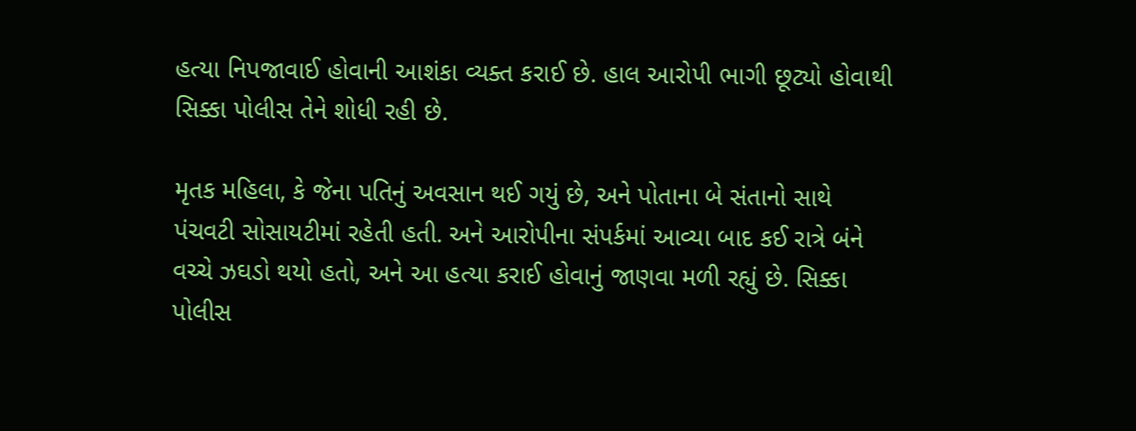હત્યા નિપજાવાઈ હોવાની આશંકા વ્યક્ત કરાઈ છે. હાલ આરોપી ભાગી છૂટ્યો હોવાથી સિક્કા પોલીસ તેને શોધી રહી છે.

મૃતક મહિલા, કે જેના પતિનું અવસાન થઈ ગયું છે, અને પોતાના બે સંતાનો સાથે પંચવટી સોસાયટીમાં રહેતી હતી. અને આરોપીના સંપર્કમાં આવ્યા બાદ કઈ રાત્રે બંને વચ્ચે ઝઘડો થયો હતો, અને આ હત્યા કરાઈ હોવાનું જાણવા મળી રહ્યું છે. સિક્કા પોલીસ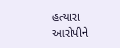હત્યારા આરોપીને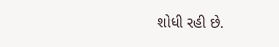શોધી રહી છે.